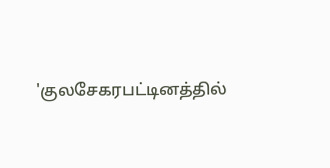'குலசேகரபட்டினத்தில்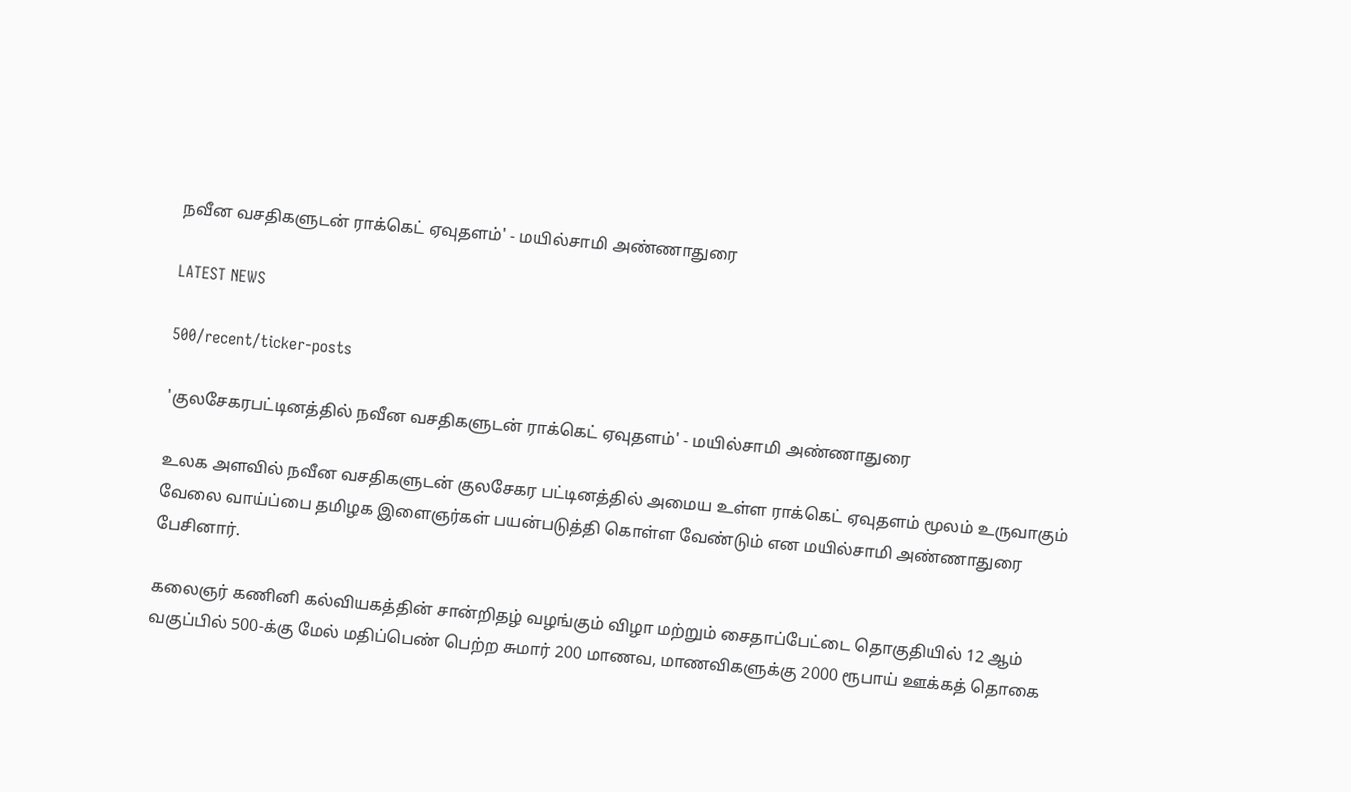நவீன வசதிகளுடன் ராக்கெட் ஏவுதளம்' - மயில்சாமி அண்ணாதுரை

LATEST NEWS

500/recent/ticker-posts

'குலசேகரபட்டினத்தில் நவீன வசதிகளுடன் ராக்கெட் ஏவுதளம்' - மயில்சாமி அண்ணாதுரை

உலக அளவில் நவீன வசதிகளுடன் குலசேகர பட்டினத்தில் அமைய உள்ள ராக்கெட் ஏவுதளம் மூலம் உருவாகும் வேலை வாய்ப்பை தமிழக இளைஞர்கள் பயன்படுத்தி கொள்ள வேண்டும் என மயில்சாமி அண்ணாதுரை பேசினார்.

கலைஞர் கணினி கல்வியகத்தின் சான்றிதழ் வழங்கும் விழா மற்றும் சைதாப்பேட்டை தொகுதியில் 12 ஆம் வகுப்பில் 500-க்கு மேல் மதிப்பெண் பெற்ற சுமார் 200 மாணவ, மாணவிகளுக்கு 2000 ரூபாய் ஊக்கத் தொகை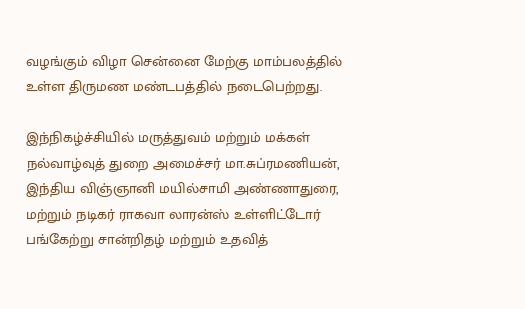வழங்கும் விழா சென்னை மேற்கு மாம்பலத்தில் உள்ள திருமண மண்டபத்தில் நடைபெற்றது.

இந்நிகழ்ச்சியில் மருத்துவம் மற்றும் மக்கள் நல்வாழ்வுத் துறை அமைச்சர் மா.சுப்ரமணியன், இந்திய விஞ்ஞானி மயில்சாமி அண்ணாதுரை, மற்றும் நடிகர் ராகவா லாரன்ஸ் உள்ளிட்டோர் பங்கேற்று சான்றிதழ் மற்றும் உதவித்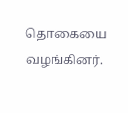தொகையை வழங்கினர்.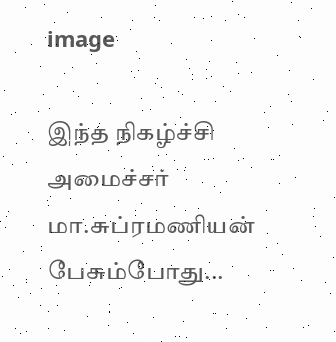image

இந்த நிகழ்ச்சி அமைச்சர் மா.சுப்ரமணியன் பேசும்போது...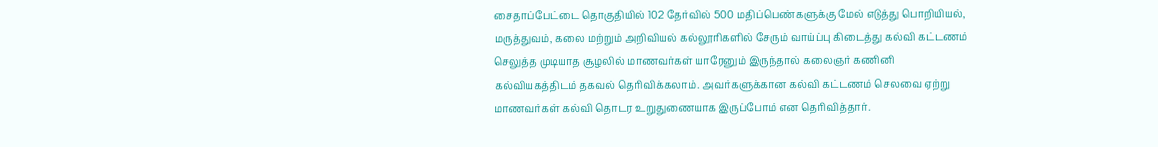சைதாப்பேட்டை தொகுதியில் 102 தேர்வில் 500 மதிப்பெண்களுக்கு மேல் எடுத்து பொறியியல், மருத்துவம், கலை மற்றும் அறிவியல் கல்லூரிகளில் சேரும் வாய்ப்பு கிடைத்து கல்வி கட்டணம் செலுத்த முடியாத சூழலில் மாணவர்கள் யாரேனும் இருந்தால் கலைஞர் கணினி கல்வியகத்திடம் தகவல் தெரிவிக்கலாம். அவர்களுக்கான கல்வி கட்டணம் செலவை ஏற்று மாணவர்கள் கல்வி தொடர உறுதுணையாக இருப்போம் என தெரிவித்தார்.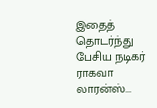இதைத் தொடர்ந்து பேசிய நடிகர் ராகவா லாரன்ஸ்...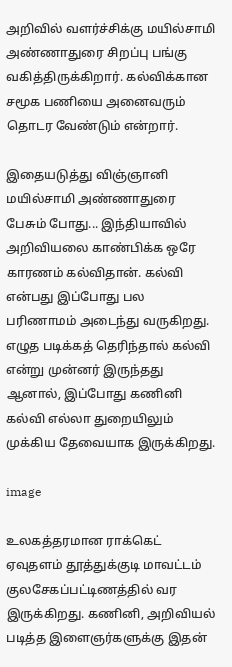அறிவில் வளர்ச்சிக்கு மயில்சாமி அண்ணாதுரை சிறப்பு பங்கு வகித்திருக்கிறார். கல்விக்கான சமூக பணியை அனைவரும் தொடர வேண்டும் என்றார்.

இதையடுத்து விஞ்ஞானி மயில்சாமி அண்ணாதுரை பேசும் போது... இந்தியாவில் அறிவியலை காண்பிக்க ஒரே காரணம் கல்விதான். கல்வி என்பது இப்போது பல பரிணாமம் அடைந்து வருகிறது. எழுத படிக்கத் தெரிந்தால் கல்வி என்று முன்னர் இருந்தது ஆனால், இப்போது கணினி கல்வி எல்லா துறையிலும் முக்கிய தேவையாக இருக்கிறது.

image

உலகத்தரமான ராக்கெட் ஏவுதளம் தூத்துக்குடி மாவட்டம் குலசேகப்பட்டிணத்தில் வர இருக்கிறது. கணினி, அறிவியல் படித்த இளைஞர்களுக்கு இதன்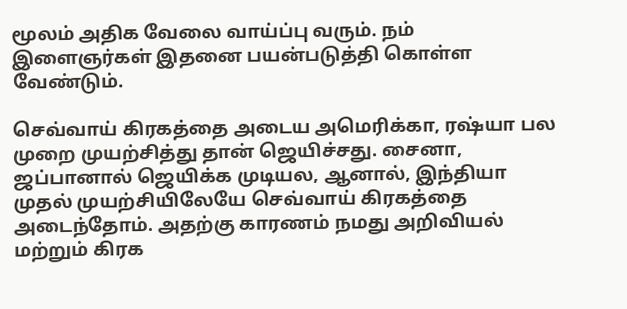மூலம் அதிக வேலை வாய்ப்பு வரும். நம் இளைஞர்கள் இதனை பயன்படுத்தி கொள்ள வேண்டும்.

செவ்வாய் கிரகத்தை அடைய அமெரிக்கா, ரஷ்யா பல முறை முயற்சித்து தான் ஜெயிச்சது. சைனா, ஜப்பானால் ஜெயிக்க முடியல, ஆனால், இந்தியா முதல் முயற்சியிலேயே செவ்வாய் கிரகத்தை அடைந்தோம். அதற்கு காரணம் நமது அறிவியல் மற்றும் கிரக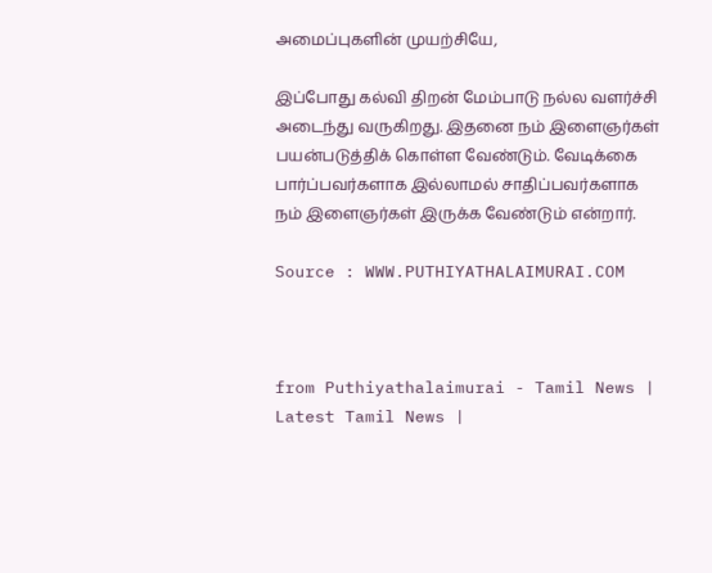அமைப்புகளின் முயற்சியே,

இப்போது கல்வி திறன் மேம்பாடு நல்ல வளர்ச்சி அடைந்து வருகிறது. இதனை நம் இளைஞர்கள் பயன்படுத்திக் கொள்ள வேண்டும். வேடிக்கை பார்ப்பவர்களாக இல்லாமல் சாதிப்பவர்களாக நம் இளைஞர்கள் இருக்க வேண்டும் என்றார்.

Source : WWW.PUTHIYATHALAIMURAI.COM



from Puthiyathalaimurai - Tamil News | Latest Tamil News |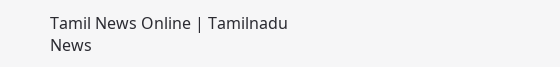Tamil News Online | Tamilnadu News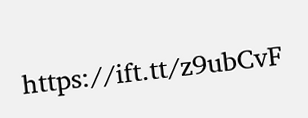https://ift.tt/z9ubCvF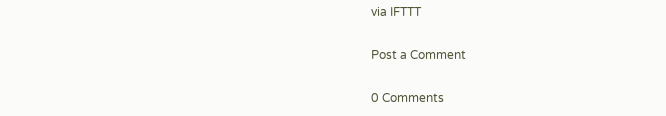via IFTTT

Post a Comment

0 Comments